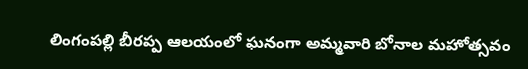లింగంపల్లి బీరప్ప ఆలయంలో ఘనంగా అమ్మవారి బోనాల మహోత్సవం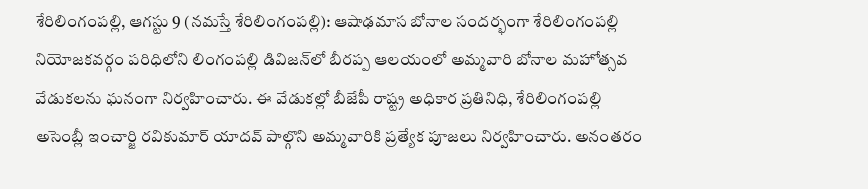శేరిలింగంప‌ల్లి, ఆగ‌స్టు 9 (న‌మ‌స్తే శేరిలింగంప‌ల్లి): ఆషాఢమాస బోనాల సందర్భంగా శేరిలింగంపల్లి నియోజకవర్గం పరిధిలోని లింగంపల్లి డివిజన్‌లో బీరప్ప ఆలయంలో అమ్మవారి బోనాల మహోత్సవ వేడుకలను ఘనంగా నిర్వహించారు. ఈ వేడుకల్లో బీజేపీ రాష్ట్ర అధికార ప్రతినిధి, శేరిలింగంపల్లి అసెంబ్లీ ఇంచార్జి రవికుమార్ యాదవ్ పాల్గొని అమ్మవారికి ప్రత్యేక పూజలు నిర్వహించారు. అనంతరం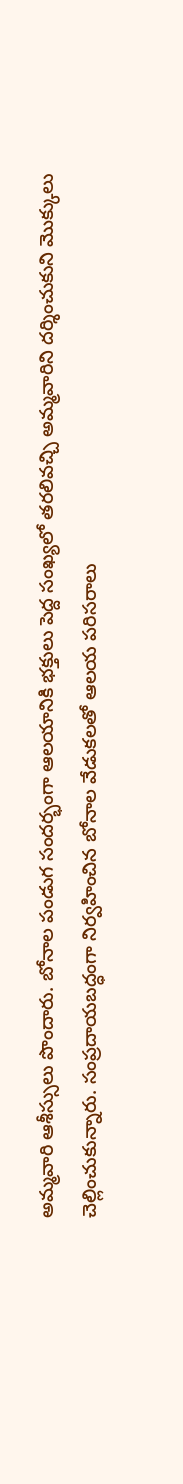అమ్మవారి ఆశీస్సులు పొందారు. బోనాల పండుగ సందర్భంగా ఆలయానికి భక్తులు పెద్ద సంఖ్యలో తరలివచ్చి అమ్మవారిని దర్శించుకుని మొక్కులు చెల్లించుకున్నారు. సంప్రదాయబద్ధంగా నిర్వహించిన బోనాల వేడుకలతో ఆలయ పరిసరాలు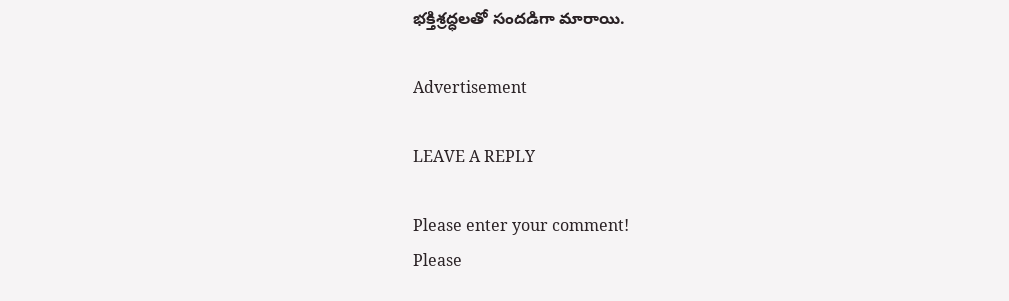భక్తిశ్రద్ధలతో సందడిగా మారాయి.

Advertisement

LEAVE A REPLY

Please enter your comment!
Please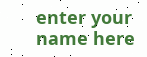enter your name here